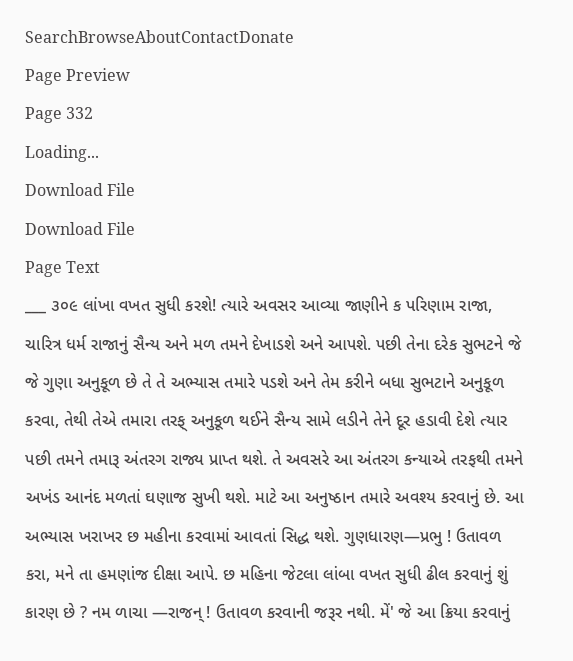SearchBrowseAboutContactDonate
Page Preview
Page 332
Loading...
Download File
Download File
Page Text
___ ૩૦૯ લાંખા વખત સુધી કરશે! ત્યારે અવસર આવ્યા જાણીને ક પરિણામ રાજા, ચારિત્ર ધર્મ રાજાનું સૈન્ય અને મળ તમને દેખાડશે અને આપશે. પછી તેના દરેક સુભટને જે જે ગુણા અનુકૂળ છે તે તે અભ્યાસ તમારે પડશે અને તેમ કરીને બધા સુભટાને અનુકૂળ કરવા, તેથી તેએ તમારા તરફ્ અનુકૂળ થઈને સૈન્ય સામે લડીને તેને દૂર હડાવી દેશે ત્યાર પછી તમને તમારૂ અંતરગ રાજ્ય પ્રાપ્ત થશે. તે અવસરે આ અંતરગ કન્યાએ તરફથી તમને અખંડ આનંદ મળતાં ઘણાજ સુખી થશે. માટે આ અનુષ્ઠાન તમારે અવશ્ય કરવાનું છે. આ અભ્યાસ ખરાખર છ મહીના કરવામાં આવતાં સિદ્ધ થશે. ગુણધારણ—પ્રભુ ! ઉતાવળ કરા, મને તા હમણાંજ દીક્ષા આપે. છ મહિના જેટલા લાંબા વખત સુધી ઢીલ કરવાનું શું કારણ છે ? નમ ળાચા —રાજન્ ! ઉતાવળ કરવાની જરૂર નથી. મેં' જે આ ક્રિયા કરવાનું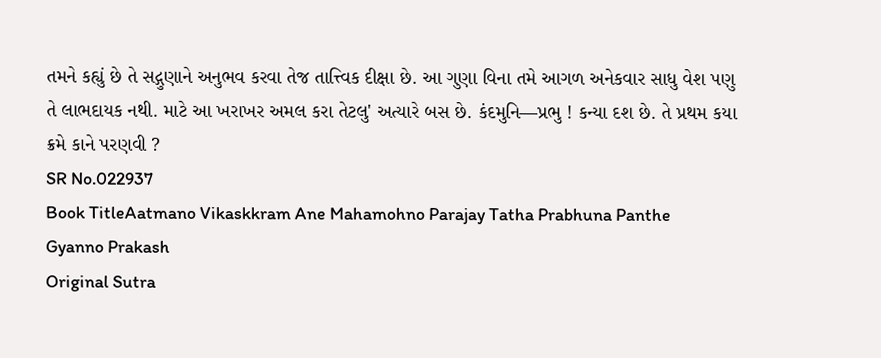તમને કહ્યું છે તે સદ્ગુણાને અનુભવ કરવા તેજ તાત્ત્વિક દીક્ષા છે. આ ગુણા વિના તમે આગળ અનેકવાર સાધુ વેશ પણુ તે લાભદાયક નથી. માટે આ ખરાખર અમલ કરા તેટલુ' અત્યારે બસ છે. કંદમુનિ—પ્રભુ ! કન્યા દશ છે. તે પ્રથમ કયા ક્રમે કાને પરણવી ?
SR No.022937
Book TitleAatmano Vikaskkram Ane Mahamohno Parajay Tatha Prabhuna Panthe Gyanno Prakash
Original Sutra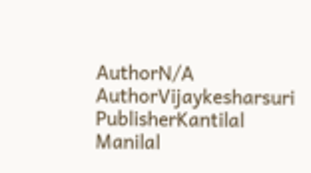AuthorN/A
AuthorVijaykesharsuri
PublisherKantilal Manilal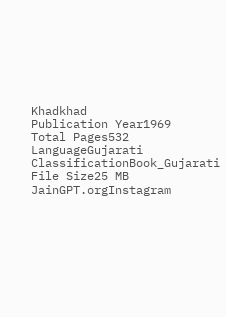Khadkhad
Publication Year1969
Total Pages532
LanguageGujarati
ClassificationBook_Gujarati
File Size25 MB
JainGPT.orgInstagram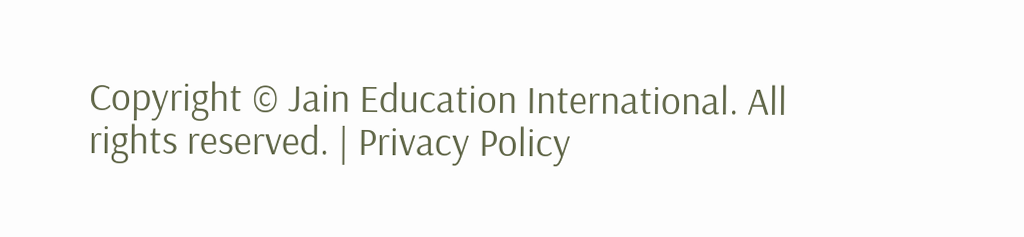Copyright © Jain Education International. All rights reserved. | Privacy Policy